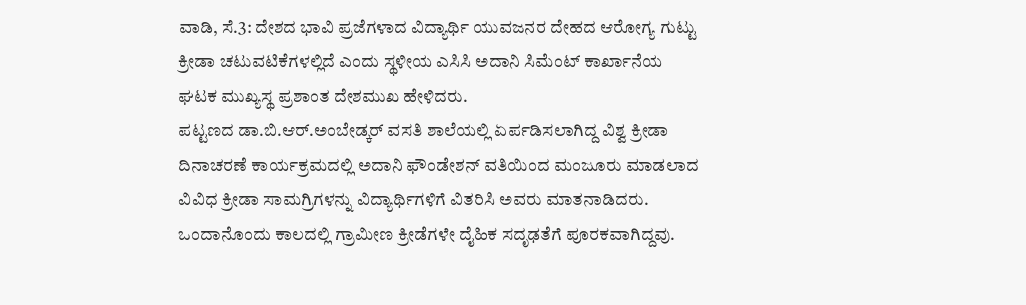ವಾಡಿ, ಸೆ.3: ದೇಶದ ಭಾವಿ ಪ್ರಜೆಗಳಾದ ವಿದ್ಯಾರ್ಥಿ ಯುವಜನರ ದೇಹದ ಆರೋಗ್ಯ ಗುಟ್ಟು ಕ್ರೀಡಾ ಚಟುವಟಿಕೆಗಳಲ್ಲಿದೆ ಎಂದು ಸ್ಥಳೀಯ ಎಸಿಸಿ ಅದಾನಿ ಸಿಮೆಂಟ್ ಕಾರ್ಖಾನೆಯ ಘಟಕ ಮುಖ್ಯಸ್ಥ ಪ್ರಶಾಂತ ದೇಶಮುಖ ಹೇಳಿದರು.
ಪಟ್ಟಣದ ಡಾ.ಬಿ.ಆರ್.ಅಂಬೇಡ್ಕರ್ ವಸತಿ ಶಾಲೆಯಲ್ಲಿ ಏರ್ಪಡಿಸಲಾಗಿದ್ದ ವಿಶ್ವ ಕ್ರೀಡಾ ದಿನಾಚರಣೆ ಕಾರ್ಯಕ್ರಮದಲ್ಲಿ ಅದಾನಿ ಫೌಂಡೇಶನ್ ವತಿಯಿಂದ ಮಂಜೂರು ಮಾಡಲಾದ ವಿವಿಧ ಕ್ರೀಡಾ ಸಾಮಗ್ರಿಗಳನ್ನು ವಿದ್ಯಾರ್ಥಿಗಳಿಗೆ ವಿತರಿಸಿ ಅವರು ಮಾತನಾಡಿದರು. ಒಂದಾನೊಂದು ಕಾಲದಲ್ಲಿ ಗ್ರಾಮೀಣ ಕ್ರೀಡೆಗಳೇ ದೈಹಿಕ ಸದೃಢತೆಗೆ ಪೂರಕವಾಗಿದ್ದವು.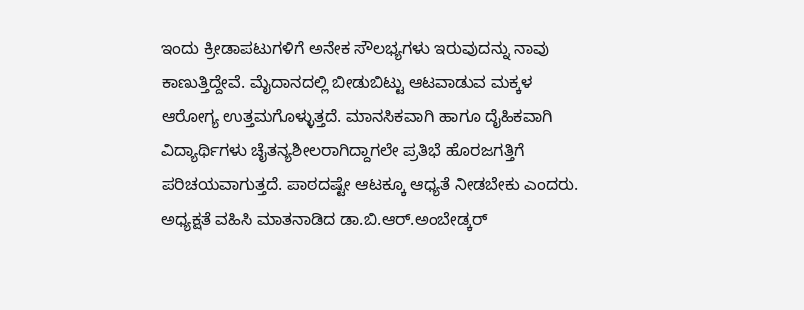ಇಂದು ಕ್ರೀಡಾಪಟುಗಳಿಗೆ ಅನೇಕ ಸೌಲಭ್ಯಗಳು ಇರುವುದನ್ನು ನಾವು ಕಾಣುತ್ತಿದ್ದೇವೆ. ಮೈದಾನದಲ್ಲಿ ಬೀಡುಬಿಟ್ಟು ಆಟವಾಡುವ ಮಕ್ಕಳ ಆರೋಗ್ಯ ಉತ್ತಮಗೊಳ್ಳುತ್ತದೆ. ಮಾನಸಿಕವಾಗಿ ಹಾಗೂ ದೈಹಿಕವಾಗಿ ವಿದ್ಯಾರ್ಥಿಗಳು ಚೈತನ್ಯಶೀಲರಾಗಿದ್ದಾಗಲೇ ಪ್ರತಿಭೆ ಹೊರಜಗತ್ತಿಗೆ ಪರಿಚಯವಾಗುತ್ತದೆ. ಪಾಠದಷ್ಟೇ ಆಟಕ್ಕೂ ಆಧ್ಯತೆ ನೀಡಬೇಕು ಎಂದರು.
ಅಧ್ಯಕ್ಷತೆ ವಹಿಸಿ ಮಾತನಾಡಿದ ಡಾ.ಬಿ.ಆರ್.ಅಂಬೇಡ್ಕರ್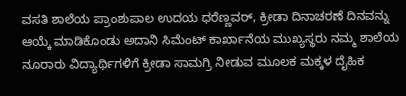ವಸತಿ ಶಾಲೆಯ ಪ್ರಾಂಶುಪಾಲ ಉದಯ ಧರೆಣ್ಣವರ್, ಕ್ರೀಡಾ ದಿನಾಚರಣೆ ದಿನವನ್ನು ಆಯ್ಕೆ ಮಾಡಿಕೊಂಡು ಅದಾನಿ ಸಿಮೆಂಟ್ ಕಾರ್ಖಾನೆಯ ಮುಖ್ಯಸ್ಥರು ನಮ್ಮ ಶಾಲೆಯ ನೂರಾರು ವಿದ್ಯಾರ್ಥಿಗಳಿಗೆ ಕ್ರೀಡಾ ಸಾಮಗ್ರಿ ನೀಡುವ ಮೂಲಕ ಮಕ್ಕಳ ದೈಹಿಕ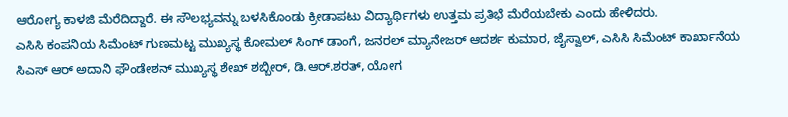ಆರೋಗ್ಯ ಕಾಳಜಿ ಮೆರೆದಿದ್ದಾರೆ. ಈ ಸೌಲಭ್ಯವನ್ನು ಬಳಸಿಕೊಂಡು ಕ್ರೀಡಾಪಟು ವಿದ್ಯಾರ್ಥಿಗಳು ಉತ್ತಮ ಪ್ರತಿಭೆ ಮೆರೆಯಬೇಕು ಎಂದು ಹೇಳಿದರು.
ಎಸಿಸಿ ಕಂಪನಿಯ ಸಿಮೆಂಟ್ ಗುಣಮಟ್ಟ ಮುಖ್ಯಸ್ಥ ಕೋಮಲ್ ಸಿಂಗ್ ಡಾಂಗೆ, ಜನರಲ್ ಮ್ಯಾನೇಜರ್ ಆದರ್ಶ ಕುಮಾರ, ಜೈಸ್ವಾಲ್, ಎಸಿಸಿ ಸಿಮೆಂಟ್ ಕಾರ್ಖಾನೆಯ ಸಿಎಸ್ ಆರ್ ಅದಾನಿ ಫೌಂಡೇಶನ್ ಮುಖ್ಯಸ್ಥ ಶೇಖ್ ಶಬ್ಬೀರ್, ಡಿ.ಆರ್.ಶರತ್, ಯೋಗ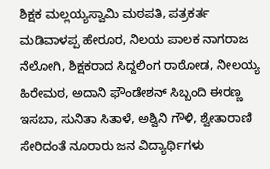ಶಿಕ್ಷಕ ಮಲ್ಲಯ್ಯಸ್ವಾಮಿ ಮಠಪತಿ, ಪತ್ರಕರ್ತ ಮಡಿವಾಳಪ್ಪ ಹೇರೂರ, ನಿಲಯ ಪಾಲಕ ನಾಗರಾಜ ನೆಲೋಗಿ, ಶಿಕ್ಷಕರಾದ ಸಿದ್ದಲಿಂಗ ರಾಠೋಡ, ನೀಲಯ್ಯ ಹಿರೇಮಠ, ಅದಾನಿ ಫೌಂಡೇಶನ್ ಸಿಬ್ಬಂದಿ ಈರಣ್ಣ ಇಸಬಾ, ಸುನಿತಾ ಸಿತಾಳೆ, ಅಶ್ವಿನಿ ಗೌಳಿ, ಶ್ವೇತಾರಾಣಿ ಸೇರಿದಂತೆ ನೂರಾರು ಜನ ವಿದ್ಯಾರ್ಥಿಗಳು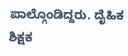ಪಾಲ್ಗೊಂಡಿದ್ದರು. ದೈಹಿಕ ಶಿಕ್ಷಕ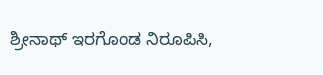ಶ್ರೀನಾಥ್ ಇರಗೊಂಡ ನಿರೂಪಿಸಿ,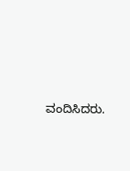ವಂದಿಸಿದರು.